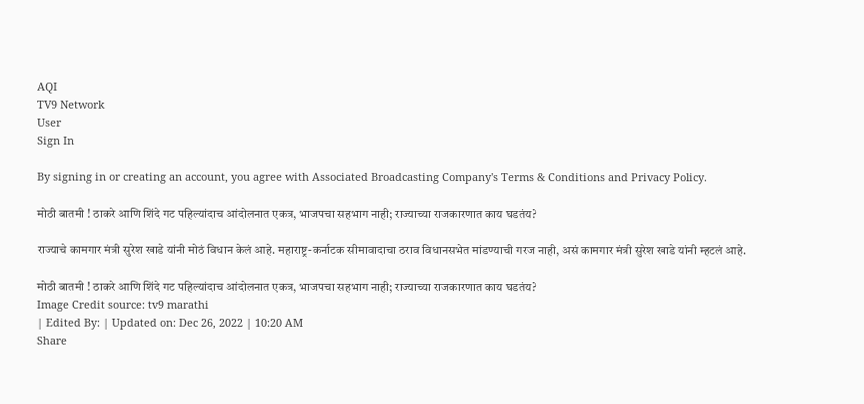AQI
TV9 Network
User
Sign In

By signing in or creating an account, you agree with Associated Broadcasting Company's Terms & Conditions and Privacy Policy.

मोठी बातमी ! ठाकरे आणि शिंदे गट पहिल्यांदाच आंदोलनात एकत्र, भाजपचा सहभाग नाही; राज्याच्या राजकारणात काय घडतंय?

राज्याचे कामगार मंत्री सुरेश खाडे यांनी मोठं विधान केलं आहे. महाराष्ट्र-कर्नाटक सीमावादाचा ठराव विधानसभेत मांडण्याची गरज नाही, असं कामगार मंत्री सुरेश खाडे यांनी म्हटलं आहे.

मोठी बातमी ! ठाकरे आणि शिंदे गट पहिल्यांदाच आंदोलनात एकत्र, भाजपचा सहभाग नाही; राज्याच्या राजकारणात काय घडतंय?
Image Credit source: tv9 marathi
| Edited By: | Updated on: Dec 26, 2022 | 10:20 AM
Share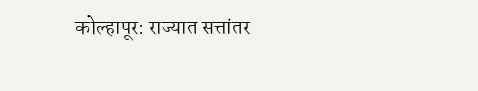कोल्हापूर: राज्यात सत्तांतर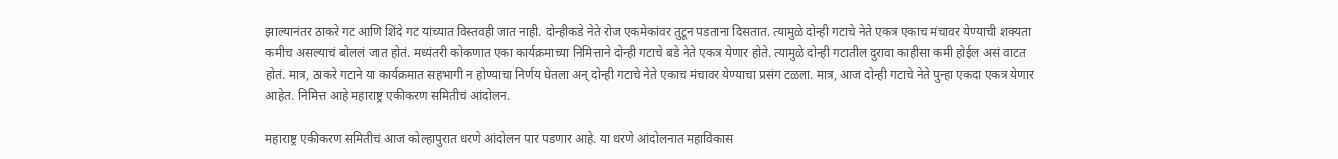झाल्यानंतर ठाकरे गट आणि शिंदे गट यांच्यात विस्तवही जात नाही. दोन्हीकडे नेते रोज एकमेकांवर तुटून पडताना दिसतात. त्यामुळे दोन्ही गटाचे नेते एकत्र एकाच मंचावर येण्याची शक्यता कमीच असल्याचं बोललं जात होतं. मध्यंतरी कोकणात एका कार्यक्रमाच्या निमित्ताने दोन्ही गटाचे बडे नेते एकत्र येणार होते. त्यामुळे दोन्ही गटातील दुरावा काहीसा कमी होईल असं वाटत होतं. मात्र, ठाकरे गटाने या कार्यक्रमात सहभागी न होण्याचा निर्णय घेतला अन् दोन्ही गटाचे नेते एकाच मंचावर येण्याचा प्रसंग टळला. मात्र, आज दोन्ही गटाचे नेते पुन्हा एकदा एकत्र येणार आहेत. निमित्त आहे महाराष्ट्र एकीकरण समितीचं आंदोलन.

महाराष्ट्र एकीकरण समितीचं आज कोल्हापुरात धरणे आंदोलन पार पडणार आहे. या धरणे आंदोलनात महाविकास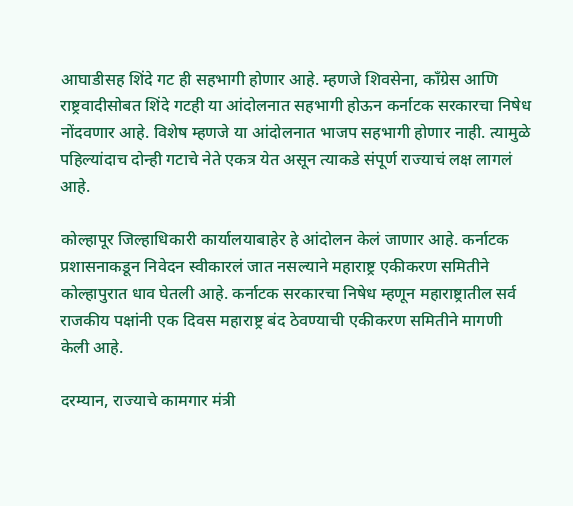आघाडीसह शिंदे गट ही सहभागी होणार आहे. म्हणजे शिवसेना, काँग्रेस आणि राष्ट्रवादीसोबत शिंदे गटही या आंदोलनात सहभागी होऊन कर्नाटक सरकारचा निषेध नोंदवणार आहे. विशेष म्हणजे या आंदोलनात भाजप सहभागी होणार नाही. त्यामुळे पहिल्यांदाच दोन्ही गटाचे नेते एकत्र येत असून त्याकडे संपूर्ण राज्याचं लक्ष लागलं आहे.

कोल्हापूर जिल्हाधिकारी कार्यालयाबाहेर हे आंदोलन केलं जाणार आहे. कर्नाटक प्रशासनाकडून निवेदन स्वीकारलं जात नसल्याने महाराष्ट्र एकीकरण समितीने कोल्हापुरात धाव घेतली आहे. कर्नाटक सरकारचा निषेध म्हणून महाराष्ट्रातील सर्व राजकीय पक्षांनी एक दिवस महाराष्ट्र बंद ठेवण्याची एकीकरण समितीने मागणी केली आहे.

दरम्यान, राज्याचे कामगार मंत्री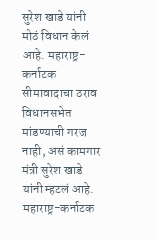सुरेश खाडे यांनी मोठं विधान केलं आहे. महाराष्ट्र-कर्नाटक सीमावादाचा ठराव विधानसभेत मांडण्याची गरज नाही, असं कामगार मंत्री सुरेश खाडे यांनी म्हटलं आहे. महाराष्ट्र-कर्नाटक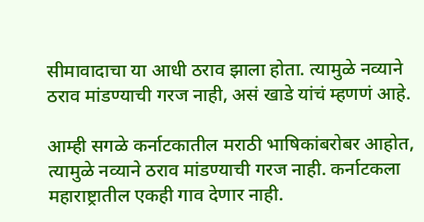सीमावादाचा या आधी ठराव झाला होता. त्यामुळे नव्याने ठराव मांडण्याची गरज नाही, असं खाडे यांचं म्हणणं आहे.

आम्ही सगळे कर्नाटकातील मराठी भाषिकांबरोबर आहोत, त्यामुळे नव्याने ठराव मांडण्याची गरज नाही. कर्नाटकला महाराष्ट्रातील एकही गाव देणार नाही.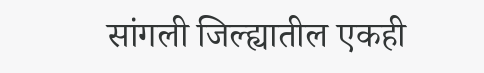सांगली जिल्ह्यातील एकही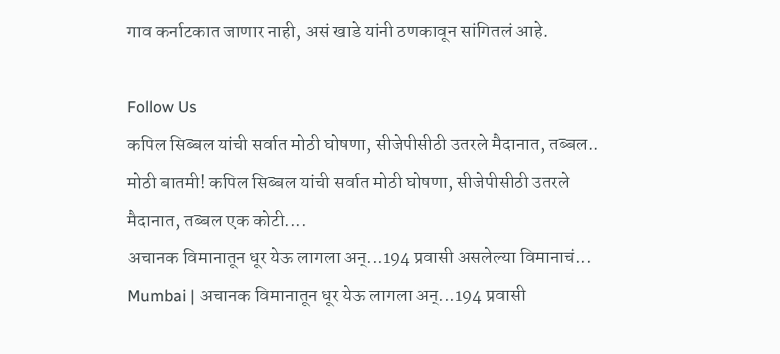गाव कर्नाटकात जाणार नाही, असं खाडे यांनी ठणकावून सांगितलं आहे.

Follow Us
कपिल सिब्बल यांची सर्वात मोठी घोषणा, सीजेपीसीठी उतरले मैदानात, तब्बल..
मोठी बातमी! कपिल सिब्बल यांची सर्वात मोठी घोषणा, सीजेपीसीठी उतरले मैदानात, तब्बल एक कोटी....
अचानक विमानातून धूर येऊ लागला अन्...194 प्रवासी असलेल्या विमानाचं...
Mumbai | अचानक विमानातून धूर येऊ लागला अन्...194 प्रवासी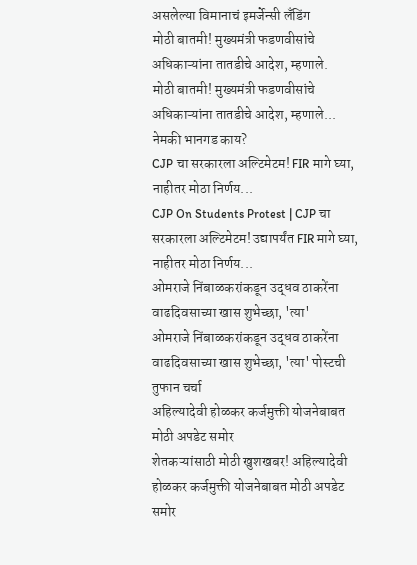असलेल्या विमानाचं इमर्जेन्सी लँडिंग
मोठी बातमी! मुख्यमंत्री फडणवीसांचे अधिकाऱ्यांना तातडीचे आदेश, म्हणाले.
मोठी बातमी! मुख्यमंत्री फडणवीसांचे अधिकाऱ्यांना तातडीचे आदेश, म्हणाले... नेमकी भानगड काय?
CJP चा सरकारला अल्टिमेटम! FIR मागे घ्या, नाहीतर मोठा निर्णय...
CJP On Students Protest | CJP चा सरकारला अल्टिमेटम! उद्यापर्यंत FIR मागे घ्या, नाहीतर मोठा निर्णय...
ओमराजे निंबाळकरांकडून उद्धव ठाकरेंना वाढदिवसाच्या खास शुभेच्छा, 'त्या'
ओमराजे निंबाळकरांकडून उद्धव ठाकरेंना वाढदिवसाच्या खास शुभेच्छा, 'त्या' पोस्टची तुफान चर्चा
अहिल्यादेवी होळकर कर्जमुक्ती योजनेबाबत मोठी अपडेट समोर
शेतकऱ्यांसाठी मोठी खुशखबर! अहिल्यादेवी होळकर कर्जमुक्ती योजनेबाबत मोठी अपडेट समोर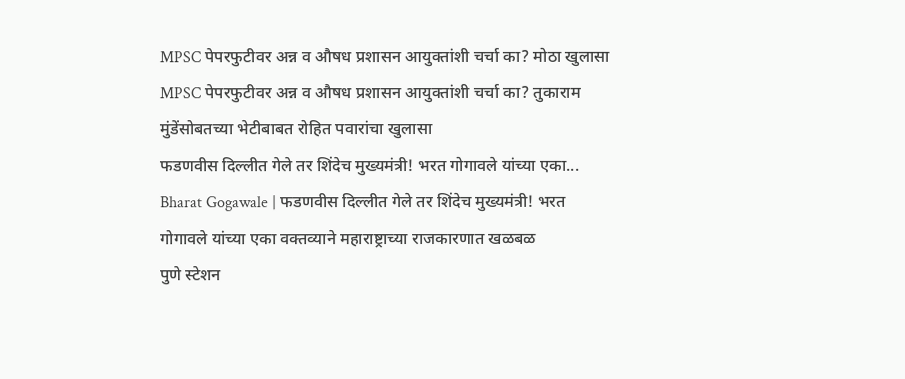MPSC पेपरफुटीवर अन्न व औषध प्रशासन आयुक्तांशी चर्चा का? मोठा खुलासा
MPSC पेपरफुटीवर अन्न व औषध प्रशासन आयुक्तांशी चर्चा का? तुकाराम मुंडेंसोबतच्या भेटीबाबत रोहित पवारांचा खुलासा
फडणवीस दिल्लीत गेले तर शिंदेच मुख्यमंत्री! भरत गोगावले यांच्या एका...
Bharat Gogawale | फडणवीस दिल्लीत गेले तर शिंदेच मुख्यमंत्री! भरत गोगावले यांच्या एका वक्तव्याने महाराष्ट्राच्या राजकारणात खळबळ
पुणे स्टेशन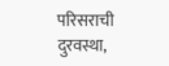परिसराची दुरवस्था,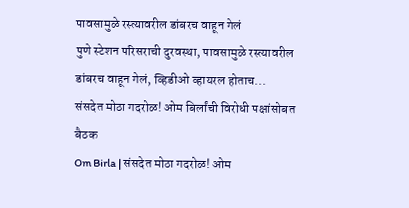पावसामुळे रस्त्यावरील डांबरच वाहून गेलं
पुणे स्टेशन परिसराची दुरवस्था, पावसामुळे रस्त्यावरील डांबरच वाहून गेलं, व्हिडीओ व्हायरल होताच...
संसदेत मोठा गदरोळ! ओम बिर्लांची विरोधी पक्षांसोबत बैठक
Om Birla | संसदेत मोठा गदरोळ! ओम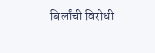बिर्लांची विरोधी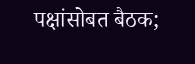पक्षांसोबत बैठक;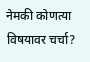नेमकी कोणत्या विषयावर चर्चा?